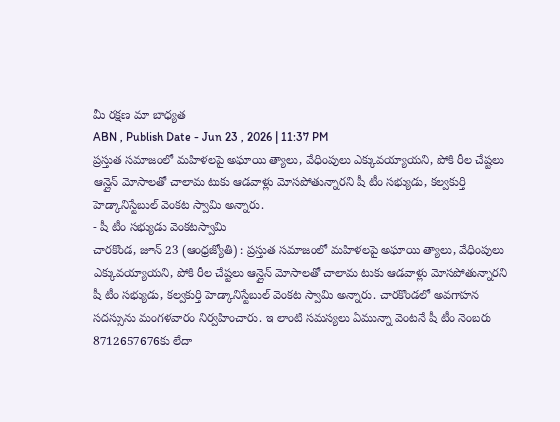మీ రక్షణ మా బాధ్యత
ABN , Publish Date - Jun 23 , 2026 | 11:37 PM
ప్రస్తుత సమాజంలో మహిళలపై అఘాయి త్యాలు, వేధింపులు ఎక్కువయ్యాయని, పోకి రీల చేష్టలు ఆన్లైన్ మోసాలతో చాలామ టుకు ఆడవాళ్లు మోసపోతున్నారని షీ టీం సభ్యుడు, కల్వకుర్తి హెడ్కానిస్టేబుల్ వెంకట స్వామి అన్నారు.
- షీ టీం సభ్యుడు వెంకటస్వామి
చారకొండ, జూన్ 23 (ఆంధ్రజ్యోతి) : ప్రస్తుత సమాజంలో మహిళలపై అఘాయి త్యాలు, వేధింపులు ఎక్కువయ్యాయని, పోకి రీల చేష్టలు ఆన్లైన్ మోసాలతో చాలామ టుకు ఆడవాళ్లు మోసపోతున్నారని షీ టీం సభ్యుడు, కల్వకుర్తి హెడ్కానిస్టేబుల్ వెంకట స్వామి అన్నారు. చారకొండలో అవగాహన సదస్సును మంగళవారం నిర్వహించారు. ఇ లాంటి సమస్యలు ఏమున్నా వెంటనే షీ టీం నెంబరు 8712657676కు లేదా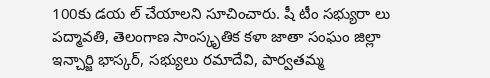100కు డయ ల్ చేయాలని సూచించారు. షీ టీం సభ్యురా లు పద్మావతి, తెలంగాణ సాంస్కృతిక కళా జాతా సంఘం జిల్లా ఇన్చార్జి భాస్కర్, సభ్యులు రమాదేవి, పార్వతమ్మ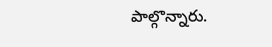పాల్గొన్నారు.